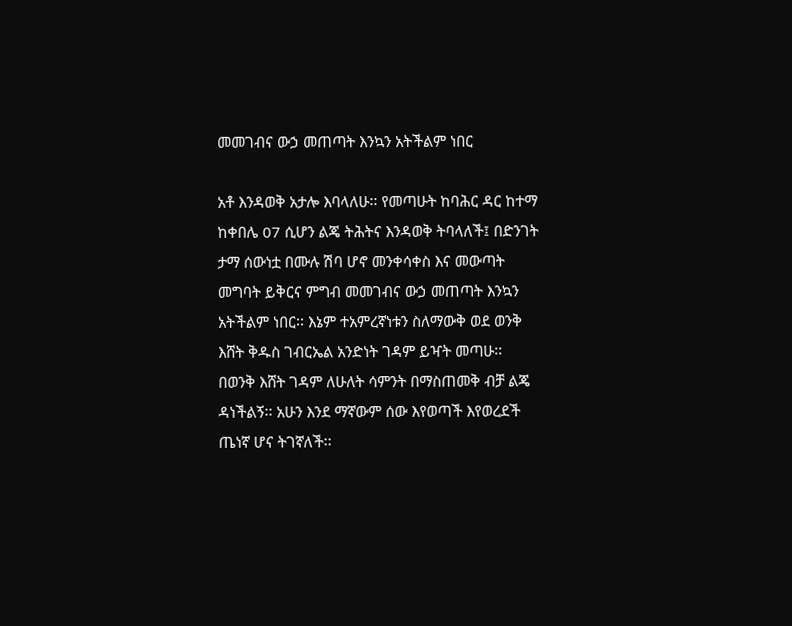መመገብና ውኃ መጠጣት እንኳን አትችልም ነበር

አቶ እንዳወቅ አታሎ እባላለሁ፡፡ የመጣሁት ከባሕር ዳር ከተማ ከቀበሌ 07 ሲሆን ልጄ ትሕትና እንዳወቅ ትባላለች፤ በድንገት ታማ ሰውነቷ በሙሉ ሽባ ሆኖ መንቀሳቀስ እና መውጣት መግባት ይቅርና ምግብ መመገብና ውኃ መጠጣት እንኳን አትችልም ነበር፡፡ እኔም ተአምረኛነቱን ስለማውቅ ወደ ወንቅ እሸት ቅዱስ ገብርኤል አንድነት ገዳም ይዣት መጣሁ፡፡ በወንቅ እሸት ገዳም ለሁለት ሳምንት በማስጠመቅ ብቻ ልጄ ዳነችልኝ፡፡ አሁን እንደ ማኛውም ሰው እየወጣች እየወረደች ጤነኛ ሆና ትገኛለች፡፡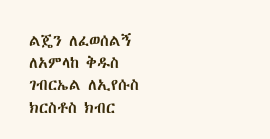ልጄን ለፈወሰልኝ ለአምላከ ቅዱስ ገብርኤል ለኢየሱስ ክርስቶስ ክብር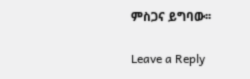ምስጋና ይግባው፡፡

Leave a Reply